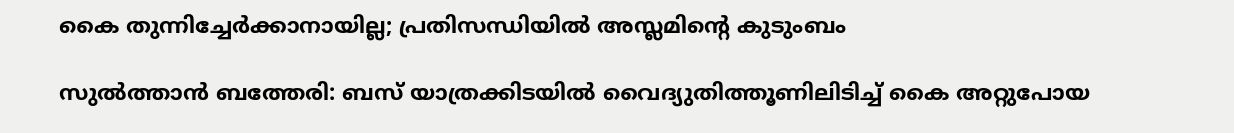കൈ തുന്നിച്ചേര്‍ക്കാനായില്ല; പ്രതിസന്ധിയില്‍ അസ്ലമിന്‍റെ കുടുംബം

സുല്‍ത്താന്‍ ബത്തേരി: ബസ് യാത്രക്കിടയില്‍ വൈദ്യുതിത്തൂണിലിടിച്ച്‌ കൈ അറ്റുപോയ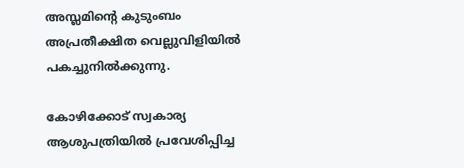അസ്ലമിന്‍റെ കുടുംബം അപ്രതീക്ഷിത വെല്ലുവിളിയില്‍ പകച്ചുനില്‍ക്കുന്നു.

കോഴിക്കോട് സ്വകാര്യ ആശുപത്രിയില്‍ പ്രവേശിപ്പിച്ച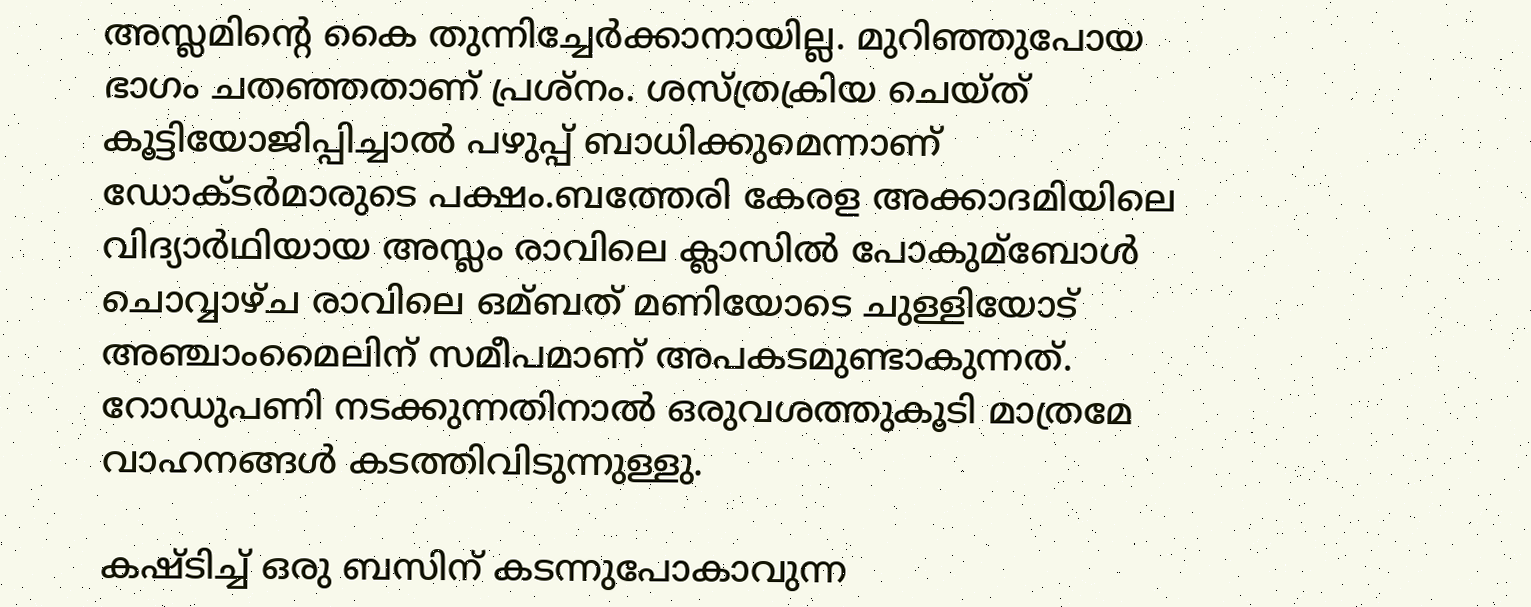അസ്ലമിന്‍റെ കൈ തുന്നിച്ചേര്‍ക്കാനായില്ല. മുറിഞ്ഞുപോയ ഭാഗം ചതഞ്ഞതാണ് പ്രശ്നം. ശസ്ത്രക്രിയ ചെയ്ത് കൂട്ടിയോജിപ്പിച്ചാല്‍ പഴുപ്പ് ബാധിക്കുമെന്നാണ് ഡോക്ടര്‍മാരുടെ പക്ഷം.ബത്തേരി കേരള അക്കാദമിയിലെ വിദ്യാര്‍ഥിയായ അസ്ലം രാവിലെ ക്ലാസില്‍ പോകുമ്ബോള്‍ ചൊവ്വാഴ്ച രാവിലെ ഒമ്ബത് മണിയോടെ ചുള്ളിയോട് അഞ്ചാംമൈലിന് സമീപമാണ് അപകടമുണ്ടാകുന്നത്. റോഡുപണി നടക്കുന്നതിനാല്‍ ഒരുവശത്തുകൂടി മാത്രമേ വാഹനങ്ങള്‍ കടത്തിവിടുന്നുള്ളു.

കഷ്ടിച്ച്‌ ഒരു ബസിന് കടന്നുപോകാവുന്ന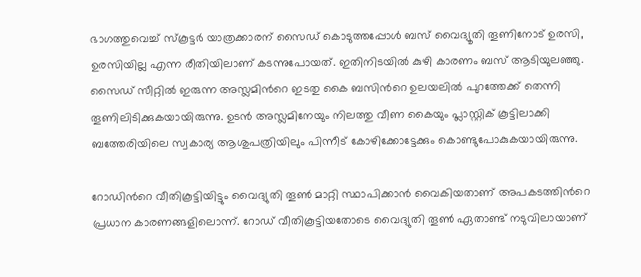ഭാഗത്തുവെച്ച്‌ സ്കൂട്ടര്‍ യാത്രക്കാരന് സൈഡ് കൊടുത്തപ്പോള്‍ ബസ് വൈദ്യൂതി തൂണിനോട് ഉരസി, ഉരസിയില്ല എന്ന രീതിയിലാണ് കടന്നുപോയത്. ഇതിനിടയില്‍ കുഴി കാരണം ബസ് ആടിയുലഞ്ഞു. സൈഡ് സീറ്റില്‍ ഇരുന്ന അസ്ലമിന്‍റെ ഇടതു കൈ ബസിന്‍റെ ഉലയലില്‍ പുറത്തേക്ക് തെന്നി തൂണിലിടിക്കുകയായിരുന്നു. ഉടന്‍ അസ്ലമിനേയും നിലത്തു വീണ കൈയും പ്ലാസ്റ്റിക് കൂട്ടിലാക്കി ബത്തേരിയിലെ സ്വകാര്യ ആശുപത്രിയിലും പിന്നീട് കോഴിക്കോട്ടേക്കും കൊണ്ടുപോകുകയായിരുന്നു.

റോഡിന്‍റെ വീതികൂട്ടിയിട്ടും വൈദ്യുതി തൂണ്‍ മാറ്റി സ്ഥാപിക്കാന്‍ വൈകിയതാണ് അപകടത്തിന്‍റെ പ്രധാന കാരണങ്ങളിലൊന്ന്. റോഡ് വീതികൂട്ടിയതോടെ വൈദ്യുതി തൂണ്‍ ഏതാണ്ട് നടുവിലായാണ്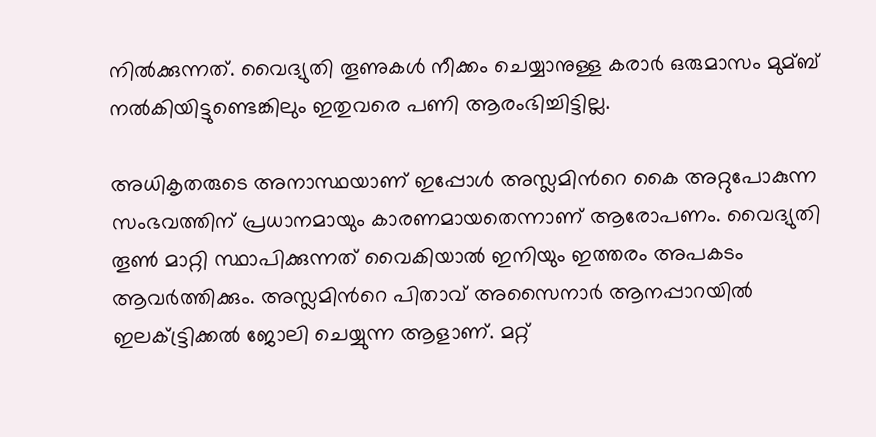നില്‍ക്കുന്നത്. വൈദ്യുതി തൂണുകള്‍ നീക്കം ചെയ്യാനുള്ള കരാര്‍ ഒരുമാസം മുമ്ബ് നല്‍കിയിട്ടുണ്ടെങ്കിലും ഇതുവരെ പണി ആരംഭിച്ചിട്ടില്ല.

അധികൃതരുടെ അനാസ്ഥയാണ് ഇപ്പോള്‍ അസ്ലമിന്‍റെ കൈ അറ്റുപോകുന്ന സംഭവത്തിന് പ്രധാനമായും കാരണമായതെന്നാണ് ആരോപണം. വൈദ്യുതി തൂണ്‍ മാറ്റി സ്ഥാപിക്കുന്നത് വൈകിയാല്‍ ഇനിയും ഇത്തരം അപകടം ആവര്‍ത്തിക്കും. അസ്ലമിന്‍റെ പിതാവ് അസൈനാര്‍ ആനപ്പാറയില്‍ ഇലക്‌ട്ട്രിക്കല്‍ ജോലി ചെയ്യുന്ന ആളാണ്. മറ്റ്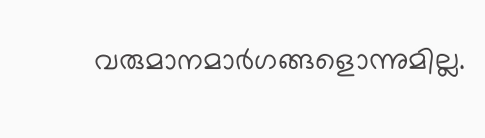വരുമാനമാര്‍ഗങ്ങളൊന്നുമില്ല.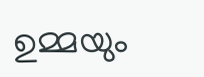ഉമ്മയും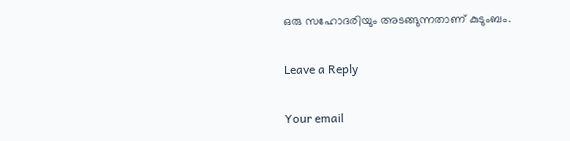ഒരു സഹോദരിയും അടങ്ങുന്നതാണ് കുടുംബം.

Leave a Reply

Your email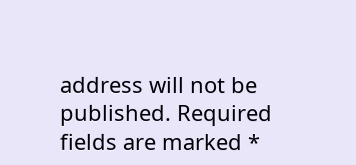address will not be published. Required fields are marked *